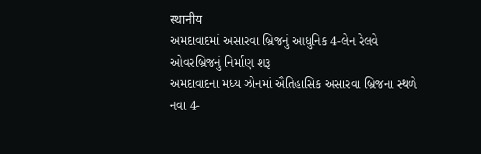स्थानीय
અમદાવાદમાં અસારવા બ્રિજનું આધુનિક 4-લેન રેલવે ઓવરબ્રિજનું નિર્માણ શરૂ
અમદાવાદના મધ્ય ઝોનમાં ઐતિહાસિક અસારવા બ્રિજના સ્થળે નવા 4-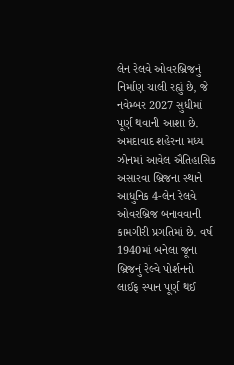લેન રેલવે ઓવરબ્રિજનું નિર્માણ ચાલી રહ્યું છે, જે નવેમ્બર 2027 સુધીમાં પૂર્ણ થવાની આશા છે.
અમદાવાદ શહેરના મધ્ય ઝોનમાં આવેલ ઐતિહાસિક અસારવા બ્રિજના સ્થાને આધુનિક 4-લેન રેલવે ઓવરબ્રિજ બનાવવાની કામગીરી પ્રગતિમાં છે. વર્ષ 1940માં બનેલા જૂના બ્રિજનું રેલ્વે પોર્શનનો લાઈફ સ્પાન પૂર્ણ થઈ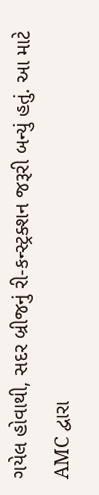ગયેલ હોવાથી, સદર બ્રીજનું રી-કન્સ્ટ્રક્શન જરૂરી બન્યું હતું. આ માટે AMC દ્વારા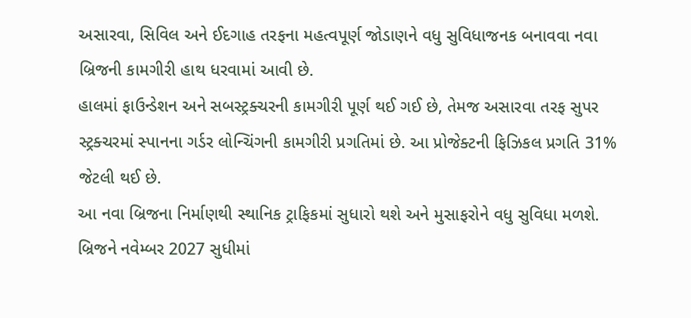અસારવા, સિવિલ અને ઈદગાહ તરફના મહત્વપૂર્ણ જોડાણને વધુ સુવિધાજનક બનાવવા નવા બ્રિજની કામગીરી હાથ ધરવામાં આવી છે.
હાલમાં ફાઉન્ડેશન અને સબસ્ટ્રક્ચરની કામગીરી પૂર્ણ થઈ ગઈ છે, તેમજ અસારવા તરફ સુપર સ્ટ્રક્ચરમાં સ્પાનના ગર્ડર લોન્ચિંગની કામગીરી પ્રગતિમાં છે. આ પ્રોજેક્ટની ફિઝિકલ પ્રગતિ 31% જેટલી થઈ છે.
આ નવા બ્રિજના નિર્માણથી સ્થાનિક ટ્રાફિકમાં સુધારો થશે અને મુસાફરોને વધુ સુવિધા મળશે. બ્રિજને નવેમ્બર 2027 સુધીમાં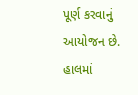પૂર્ણ કરવાનું આયોજન છે.
હાલમાં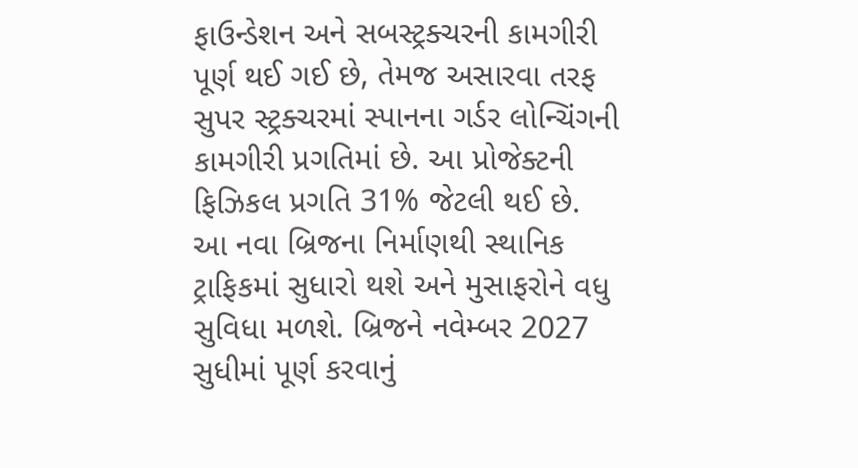ફાઉન્ડેશન અને સબસ્ટ્રક્ચરની કામગીરી પૂર્ણ થઈ ગઈ છે, તેમજ અસારવા તરફ સુપર સ્ટ્રક્ચરમાં સ્પાનના ગર્ડર લોન્ચિંગની કામગીરી પ્રગતિમાં છે. આ પ્રોજેક્ટની ફિઝિકલ પ્રગતિ 31% જેટલી થઈ છે.
આ નવા બ્રિજના નિર્માણથી સ્થાનિક ટ્રાફિકમાં સુધારો થશે અને મુસાફરોને વધુ સુવિધા મળશે. બ્રિજને નવેમ્બર 2027 સુધીમાં પૂર્ણ કરવાનું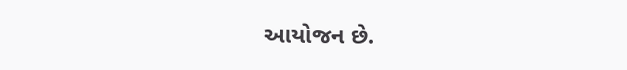આયોજન છે.